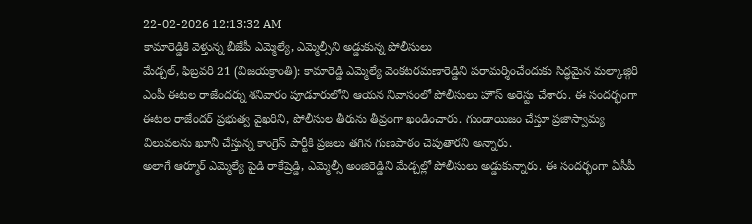22-02-2026 12:13:32 AM
కామారెడ్డికి వెళ్తున్న బీజేపీ ఎమ్మెల్యే, ఎమ్మెల్సీని అడ్డుకున్న పోలీసులు
మేడ్చల్, ఫిబ్రవరి 21 (విజయక్రాంతి): కామారెడ్డి ఎమ్మెల్యే వెంకటరమణారెడ్డిని పరామర్శించేందుకు సిద్ధమైన మల్కాజ్గిరి ఎంపీ ఈటల రాజేందర్ను శనివారం పూడూరులోని ఆయన నివాసంలో పోలీసులు హౌస్ అరెస్టు చేశారు. ఈ సందర్భంగా ఈటల రాజేందర్ ప్రభుత్వ వైఖరిని, పోలీసుల తీరును తీవ్రంగా ఖండించారు. గుండాయిజం చేస్తూ ప్రజాస్వామ్య విలువలను ఖూనీ చేస్తున్న కాంగ్రెస్ పార్టీకి ప్రజలు తగిన గుణపాఠం చెపుతారని అన్నారు.
అలాగే ఆర్మూర్ ఎమ్మెల్యే పైడి రాకేష్రెడ్డి, ఎమ్మెల్సీ అంజిరెడ్డిని మేడ్చల్లో పోలీసులు అడ్డుకున్నారు. ఈ సందర్భంగా ఏసీపీ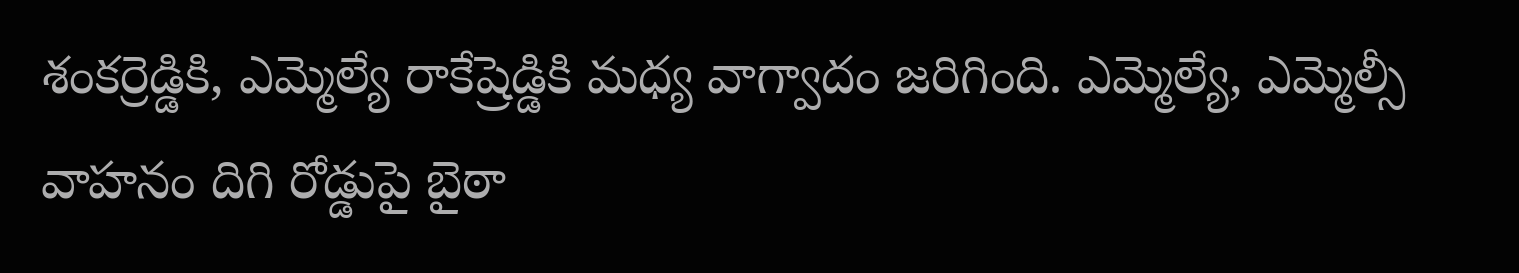శంకర్రెడ్డికి, ఎమ్మెల్యే రాకేష్రెడ్డికి మధ్య వాగ్వాదం జరిగింది. ఎమ్మెల్యే, ఎమ్మెల్సీ వాహనం దిగి రోడ్డుపై బైఠా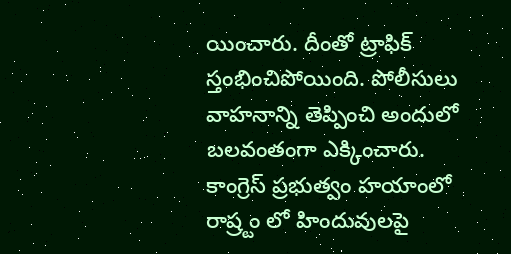యించారు. దీంతో ట్రాఫిక్ స్తంభించిపోయింది. పోలీసులు వాహనాన్ని తెప్పించి అందులో బలవంతంగా ఎక్కించారు. కాంగ్రెస్ ప్రభుత్వం హయాంలో రాష్ర్టం లో హిందువులపై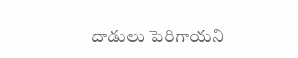దాడులు పెరిగాయని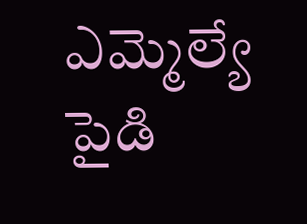ఎమ్మెల్యే పైడి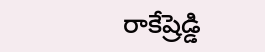రాకేష్రెడ్డి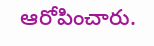ఆరోపించారు.